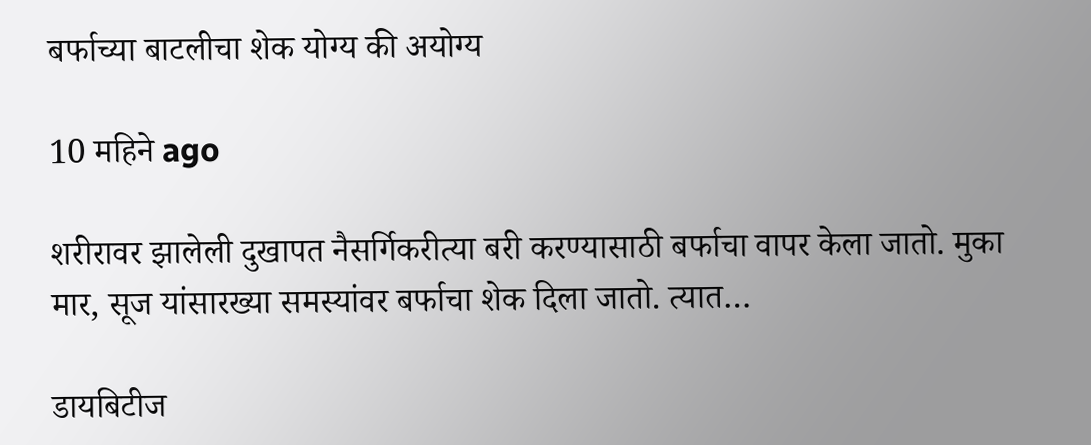बर्फाच्या बाटलीचा शेक योग्य की अयोग्य

10 महिने ago

शरीरावर झालेली दुखापत नैसर्गिकरीत्या बरी करण्यासाठी बर्फाचा वापर केला जातो. मुका मार, सूज यांसारख्या समस्यांवर बर्फाचा शेक दिला जातो. त्यात…

डायबिटीज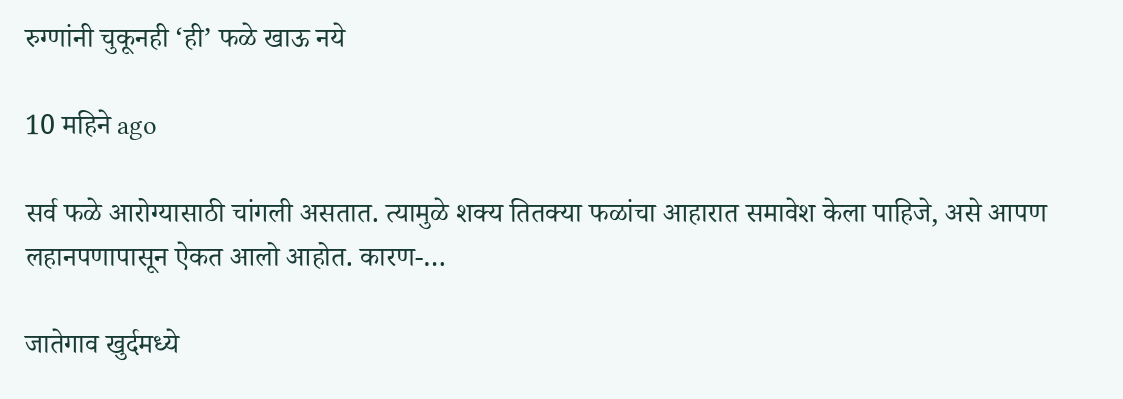रुग्णांनी चुकूनही ‘ही’ फळे खाऊ नये

10 महिने ago

सर्व फळे आरोग्यासाठी चांगली असतात. त्यामुळे शक्य तितक्या फळांचा आहारात समावेश केला पाहिजे, असे आपण लहानपणापासून ऐकत आलो आहोत. कारण-…

जातेगाव खुर्दमध्ये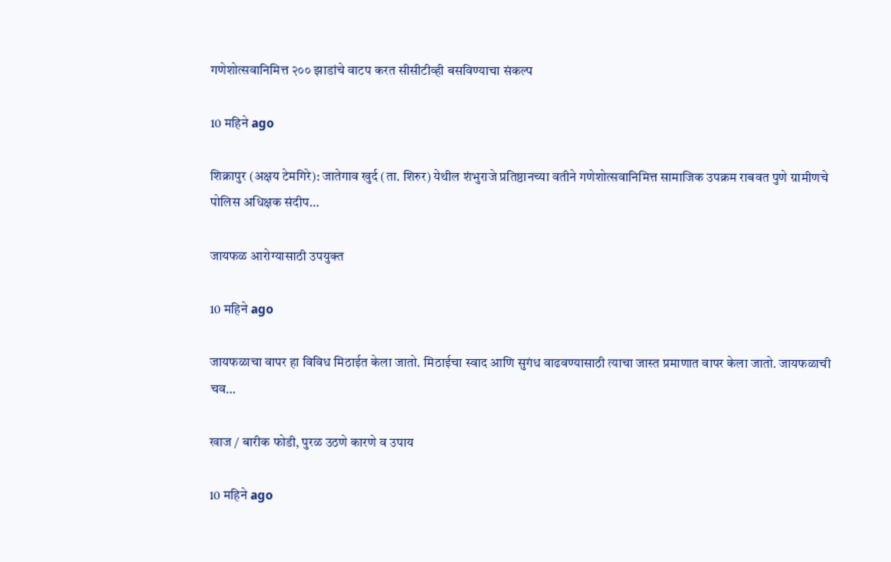गणेशोत्सवानिमित्त २०० झाडांचे वाटप करत सीसीटीव्ही बसविण्याचा संकल्प

10 महिने ago

शिक्रापुर (अक्षय टेमगिरे): जातेगाव खुर्द (ता. शिरुर) येथील शंभुराजे प्रतिष्ठानच्या वतीने गणेशोत्सवानिमित्त सामाजिक उपक्रम राबवत पुणे ग्रामीणचे पोलिस अधिक्षक संदीप…

जायफळ आरोग्यासाठी उपयुक्त

10 महिने ago

जायफळाचा वापर हा विविध मिठाईत केला जातो. मिठाईचा स्वाद आणि सुगंध वाढवण्यासाठी त्याचा जास्त प्रमाणात वापर केला जातो. जायफळाची चव…

खाज / बारीक फोडी, पुरळ उठणे कारणे व उपाय

10 महिने ago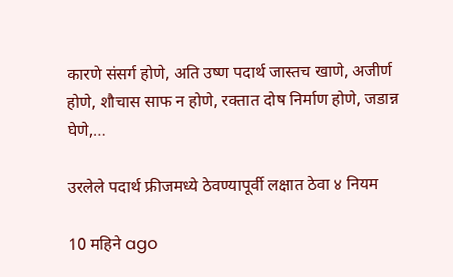कारणे संसर्ग होणे, अति उष्ण पदार्थ जास्तच खाणे, अजीर्ण होणे, शौचास साफ न होणे, रक्तात दोष निर्माण होणे, जडान्न घेणे,…

उरलेले पदार्थ फ्रीजमध्ये ठेवण्यापूर्वी लक्षात ठेवा ४ नियम

10 महिने ago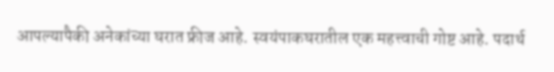आपल्यापैकी अनेकांच्या घरात फ्रीज आहे. स्वयंपाकघरातील एक महत्त्वाची गोष्ट आहे. पदार्थ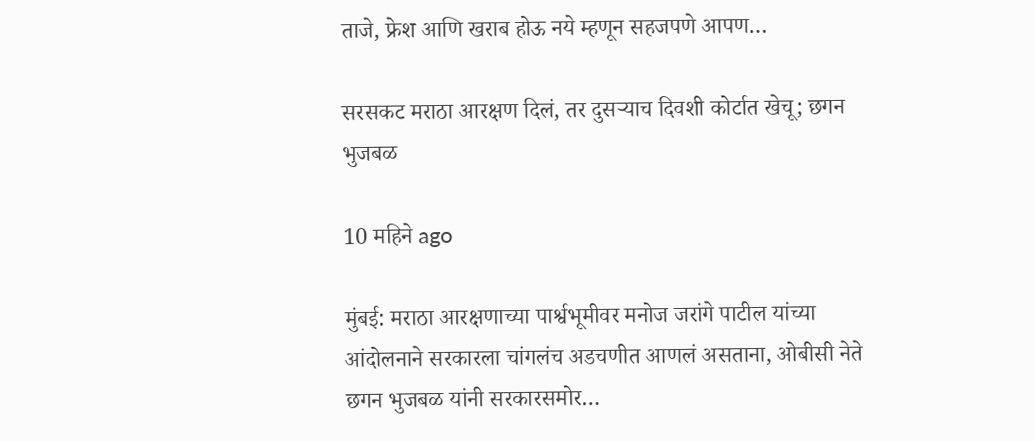ताजे, फ्रेश आणि खराब होऊ नये म्हणून सहजपणे आपण…

सरसकट मराठा आरक्षण दिलं, तर दुसऱ्याच दिवशी कोर्टात खेचू; छगन भुजबळ

10 महिने ago

मुंबई: मराठा आरक्षणाच्या पार्श्वभूमीवर मनोज जरांगे पाटील यांच्या आंदोलनाने सरकारला चांगलंच अडचणीत आणलं असताना, ओबीसी नेते छगन भुजबळ यांनी सरकारसमोर…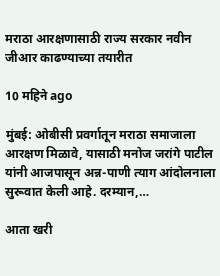मराठा आरक्षणासाठी राज्य सरकार नवीन जीआर काढण्याच्या तयारीत

10 महिने ago

मुंबई: ओबीसी प्रवर्गातून मराठा समाजाला आरक्षण मिळावे, यासाठी मनोज जरांगे पाटील यांनी आजपासून अन्न-पाणी त्याग आंदोलनाला सुरूवात केली आहे. दरम्यान,…

आता खरी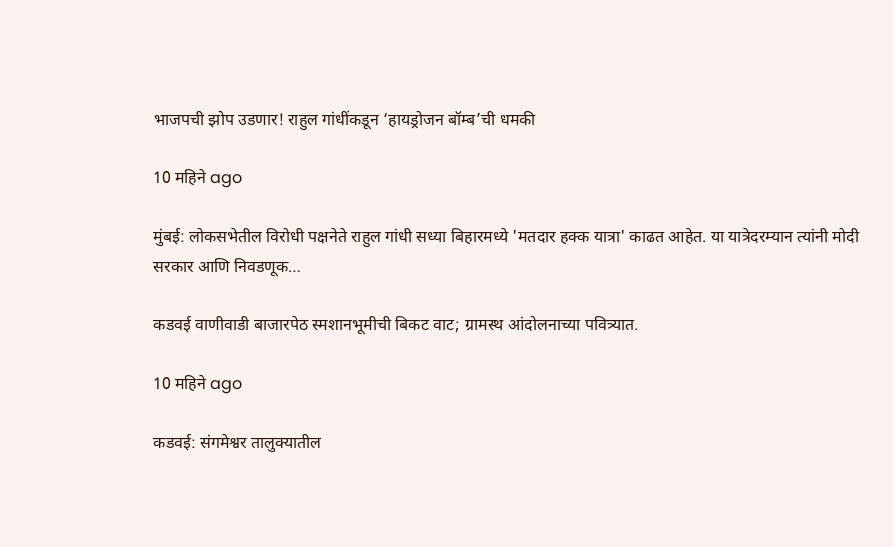भाजपची झोप उडणार! राहुल गांधींकडून ‘हायड्रोजन बॉम्ब’ची धमकी

10 महिने ago

मुंबई: लोकसभेतील विरोधी पक्षनेते राहुल गांधी सध्या बिहारमध्ये 'मतदार हक्क यात्रा' काढत आहेत. या यात्रेदरम्यान त्यांनी मोदी सरकार आणि निवडणूक…

कडवई वाणीवाडी बाजारपेठ स्मशानभूमीची बिकट वाट; ग्रामस्थ आंदोलनाच्या पवित्र्यात.

10 महिने ago

कडवई: संगमेश्वर तालुक्यातील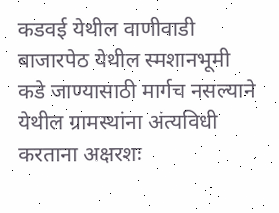कडवई येथील वाणीवाडी बाजारपेठ येथील स्मशानभूमी कडे जाण्यासाठी मार्गच नसल्याने येथील ग्रामस्थांना अंत्यविधी करताना अक्षरशः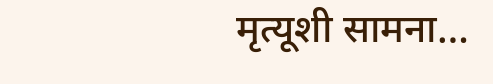मृत्यूशी सामना…